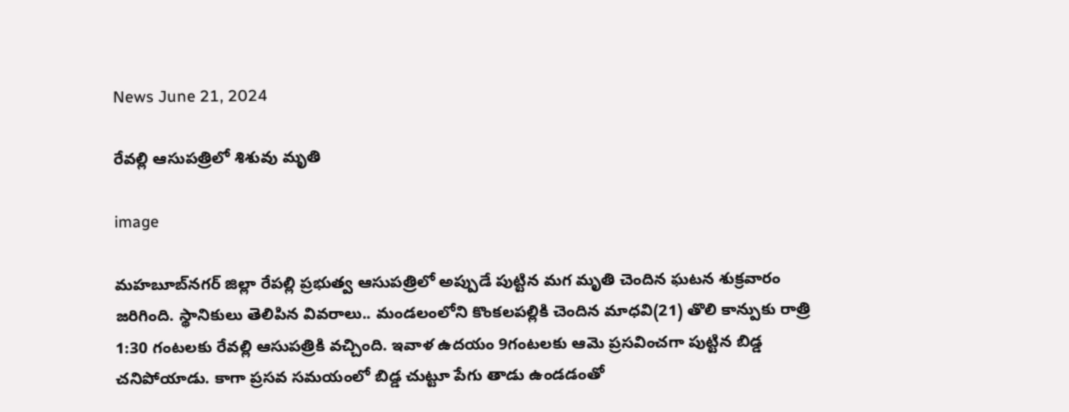News June 21, 2024

రేవల్లి ఆసుపత్రిలో శిశువు మృతి

image

మహబూబ్‌నగర్ జిల్లా రేపల్లి ప్రభుత్వ ఆసుపత్రిలో అప్పుడే పుట్టిన మగ మృతి చెందిన ఘటన శుక్రవారం జరిగింది. స్థానికులు తెలిపిన వివరాలు.. మండలంలోని కొంకలపల్లికి చెందిన మాధవి(21) తొలి కాన్పుకు రాత్రి 1:30 గంటలకు రేవల్లి ఆసుపత్రికి వచ్చింది. ఇవాళ ఉదయం 9గంటలకు ఆమె ప్రసవించగా పుట్టిన బిడ్డ చనిపోయాడు. కాగా ప్రసవ సమయంలో బిడ్డ చుట్టూ పేగు తాడు ఉండడంతో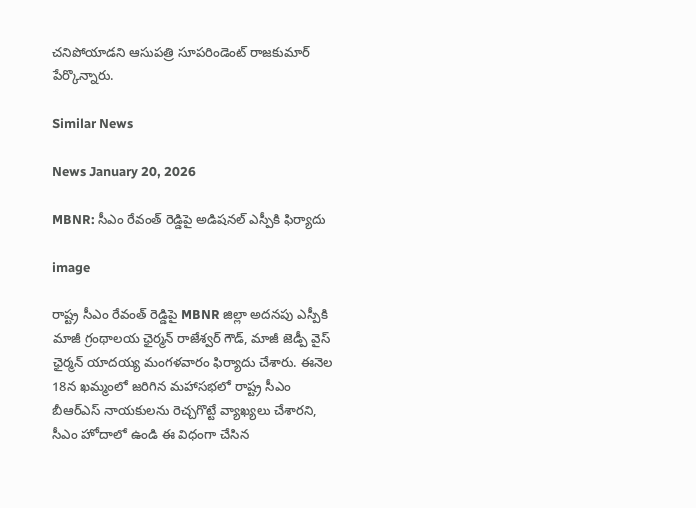చనిపోయాడని ఆసుపత్రి సూపరిండెంట్ రాజకుమార్ పేర్కొన్నారు.

Similar News

News January 20, 2026

MBNR: సీఎం రేవంత్ రెడ్డిపై అడిషనల్ ఎస్పీకి ఫిర్యాదు

image

రాష్ట్ర సీఎం రేవంత్ రెడ్డిపై MBNR జిల్లా అదనపు ఎస్పీకి మాజీ గ్రంథాలయ ఛైర్మన్ రాజేశ్వర్ గౌడ్, మాజీ జెడ్పీ వైస్ ఛైర్మన్ యాదయ్య మంగళవారం ఫిర్యాదు చేశారు. ఈనెల 18న ఖమ్మంలో జరిగిన మహాసభలో రాష్ట్ర సీఎం బీఆర్ఎస్ నాయకులను రెచ్చగొట్టే వ్యాఖ్యలు చేశారని, సీఎం హోదాలో ఉండి ఈ విధంగా చేసిన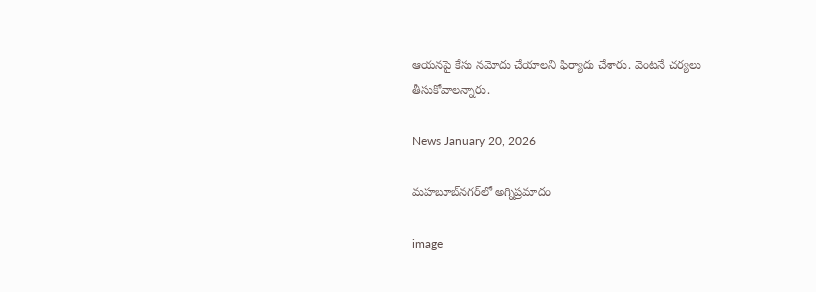ఆయనపై కేసు నమోదు చేయాలని ఫిర్యాదు చేశారు. వెంటనే చర్యలు తీసుకోవాలన్నారు.

News January 20, 2026

మహబూబ్‌నగర్‌లో అగ్నిప్రమాదం

image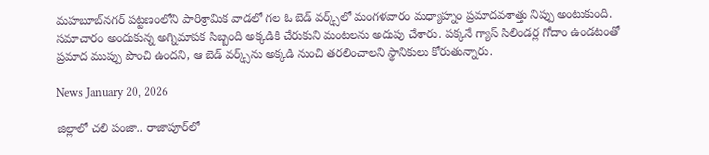మహబూబ్‌నగర్ పట్టణంలోని పారిశ్రామిక వాడలో గల ఓ బెడ్ వర్క్స్‌లో మంగళవారం మధ్యాహ్నం ప్రమాదవశాత్తు నిప్పు అంటుకుంది. సమాచారం అందుకున్న అగ్నిమాపక సిబ్బంది అక్కడికి చేరుకుని మంటలను అదుపు చేశారు. పక్కనే గ్యాస్ సిలిండర్ల గోదాం ఉండటంతో ప్రమాద ముప్పు పొంచి ఉందని, ఆ బెడ్ వర్క్స్‌ను అక్కడి నుంచి తరలించాలని స్థానికులు కోరుతున్నారు.

News January 20, 2026

జిల్లాలో చలి పంజా.. రాజాపూర్‌లో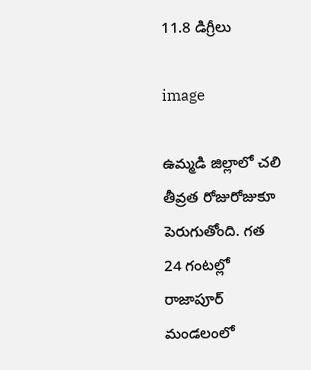11.8 డిగ్రీలు

image

ఉమ్మడి జిల్లాలో చలి తీవ్రత రోజురోజుకూ పెరుగుతోంది. గత 24 గంటల్లో రాజాపూర్‌ మండలంలో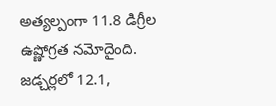అత్యల్పంగా 11.8 డిగ్రీల ఉష్ణోగ్రత నమోదైంది. జడ్చర్లలో 12.1,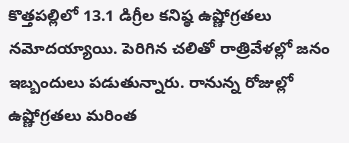కొత్తపల్లిలో 13.1 డిగ్రీల కనిష్ఠ ఉష్ణోగ్రతలు నమోదయ్యాయి. పెరిగిన చలితో రాత్రివేళల్లో జనం ఇబ్బందులు పడుతున్నారు. రానున్న రోజుల్లో ఉష్ణోగ్రతలు మరింత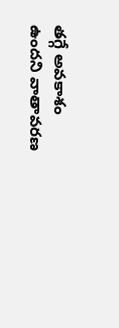తగ్గే అవకాశం ఉందని వాతావరణ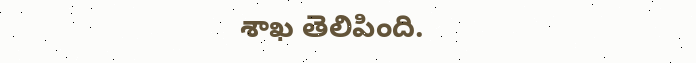శాఖ తెలిపింది.